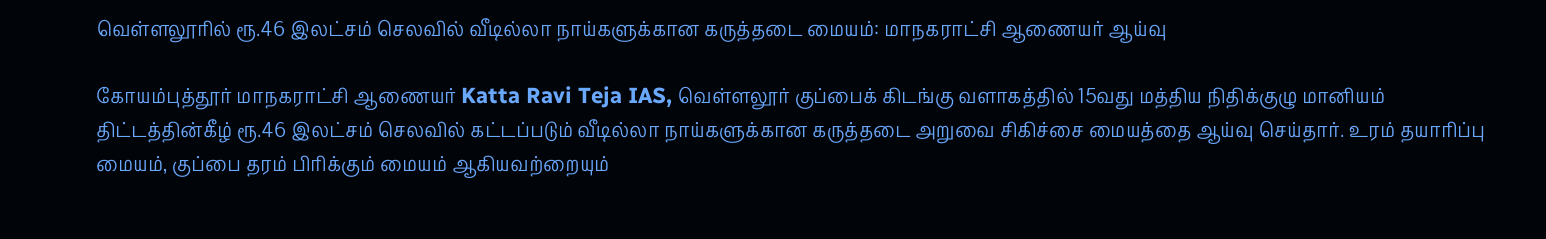வெள்ளலூரில் ரூ.46 இலட்சம் செலவில் வீடில்லா நாய்களுக்கான கருத்தடை மையம்: மாநகராட்சி ஆணையர் ஆய்வு

கோயம்புத்தூர் மாநகராட்சி ஆணையர் Katta Ravi Teja IAS, வெள்ளலூர் குப்பைக் கிடங்கு வளாகத்தில் 15வது மத்திய நிதிக்குழு மானியம் திட்டத்தின்கீழ் ரூ.46 இலட்சம் செலவில் கட்டப்படும் வீடில்லா நாய்களுக்கான கருத்தடை அறுவை சிகிச்சை மையத்தை ஆய்வு செய்தார். உரம் தயாரிப்பு மையம், குப்பை தரம் பிரிக்கும் மையம் ஆகியவற்றையும்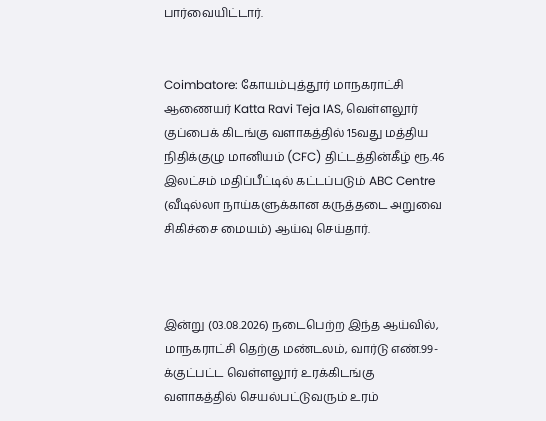பார்வையிட்டார்.


Coimbatore: கோயம்புத்தூர் மாநகராட்சி ஆணையர் Katta Ravi Teja IAS, வெள்ளலூர் குப்பைக் கிடங்கு வளாகத்தில் 15வது மத்திய நிதிக்குழு மானியம் (CFC) திட்டத்தின்கீழ் ரூ.46 இலட்சம் மதிப்பீட்டில் கட்டப்படும் ABC Centre (வீடில்லா நாய்களுக்கான கருத்தடை அறுவை சிகிச்சை மையம்) ஆய்வு செய்தார்.



இன்று (03.08.2026) நடைபெற்ற இந்த ஆய்வில், மாநகராட்சி தெற்கு மண்டலம், வார்டு எண்.99-க்குட்பட்ட வெள்ளலூர் உரக்கிடங்கு வளாகத்தில் செயல்பட்டுவரும் உரம்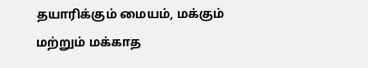தயாரிக்கும் மையம், மக்கும் மற்றும் மக்காத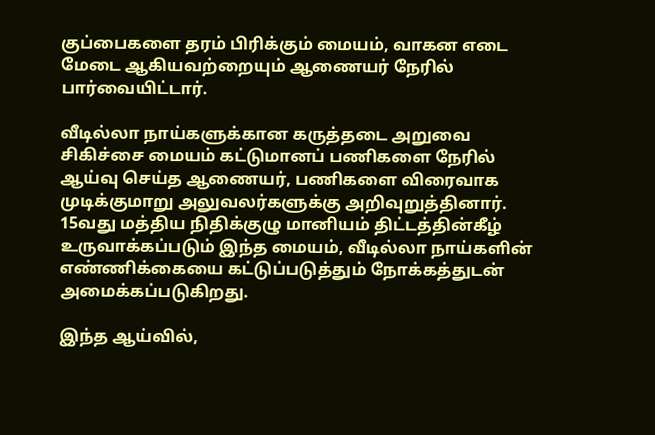குப்பைகளை தரம் பிரிக்கும் மையம், வாகன எடை மேடை ஆகியவற்றையும் ஆணையர் நேரில் பார்வையிட்டார்.

வீடில்லா நாய்களுக்கான கருத்தடை அறுவை சிகிச்சை மையம் கட்டுமானப் பணிகளை நேரில் ஆய்வு செய்த ஆணையர், பணிகளை விரைவாக முடிக்குமாறு அலுவலர்களுக்கு அறிவுறுத்தினார். 15வது மத்திய நிதிக்குழு மானியம் திட்டத்தின்கீழ் உருவாக்கப்படும் இந்த மையம், வீடில்லா நாய்களின் எண்ணிக்கையை கட்டுப்படுத்தும் நோக்கத்துடன் அமைக்கப்படுகிறது.

இந்த ஆய்வில்,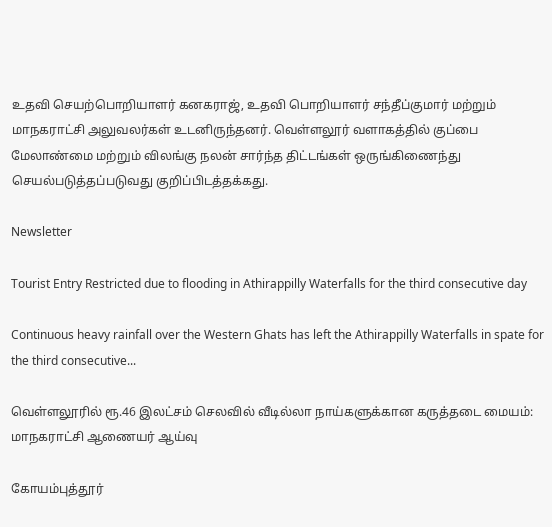உதவி செயற்பொறியாளர் கனகராஜ், உதவி பொறியாளர் சந்தீப்குமார் மற்றும் மாநகராட்சி அலுவலர்கள் உடனிருந்தனர். வெள்ளலூர் வளாகத்தில் குப்பை மேலாண்மை மற்றும் விலங்கு நலன் சார்ந்த திட்டங்கள் ஒருங்கிணைந்து செயல்படுத்தப்படுவது குறிப்பிடத்தக்கது.

Newsletter

Tourist Entry Restricted due to flooding in Athirappilly Waterfalls for the third consecutive day

Continuous heavy rainfall over the Western Ghats has left the Athirappilly Waterfalls in spate for the third consecutive...

வெள்ளலூரில் ரூ.46 இலட்சம் செலவில் வீடில்லா நாய்களுக்கான கருத்தடை மையம்: மாநகராட்சி ஆணையர் ஆய்வு

கோயம்புத்தூர்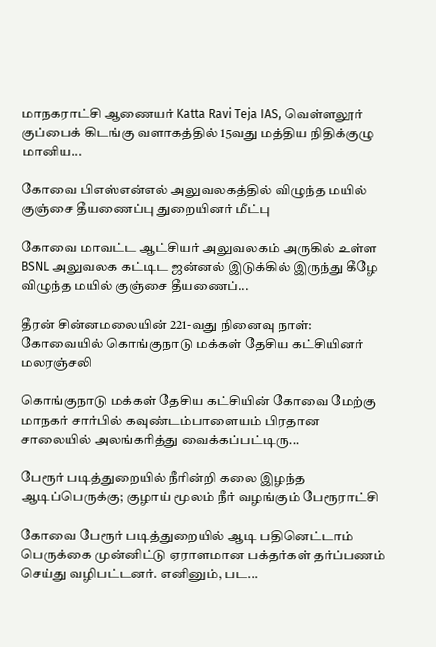மாநகராட்சி ஆணையர் Katta Ravi Teja IAS, வெள்ளலூர் குப்பைக் கிடங்கு வளாகத்தில் 15வது மத்திய நிதிக்குழு மானிய...

கோவை பிஎஸ்என்எல் அலுவலகத்தில் விழுந்த மயில் குஞ்சை தீயணைப்பு துறையினர் மீட்பு

கோவை மாவட்ட ஆட்சியர் அலுவலகம் அருகில் உள்ள BSNL அலுவலக கட்டிட ஜன்னல் இடுக்கில் இருந்து கீழே விழுந்த மயில் குஞ்சை தீயணைப்...

தீரன் சின்னமலையின் 221-வது நினைவு நாள்: கோவையில் கொங்குநாடு மக்கள் தேசிய கட்சியினர் மலரஞ்சலி

கொங்குநாடு மக்கள் தேசிய கட்சியின் கோவை மேற்கு மாநகர் சார்பில் கவுண்டம்பாளையம் பிரதான சாலையில் அலங்கரித்து வைக்கப்பட்டிரு...

பேரூர் படித்துறையில் நீரின்றி கலை இழந்த ஆடிப்பெருக்கு; குழாய் மூலம் நீர் வழங்கும் பேரூராட்சி

கோவை பேரூர் படித்துறையில் ஆடி பதினெட்டாம் பெருக்கை முன்னிட்டு ஏராளமான பக்தர்கள் தர்ப்பணம் செய்து வழிபட்டனர். எனினும், பட...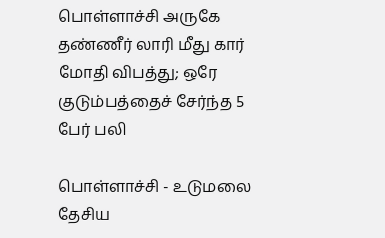பொள்ளாச்சி அருகே தண்ணீர் லாரி மீது கார் மோதி விபத்து; ஒரே குடும்பத்தைச் சேர்ந்த 5 பேர் பலி

பொள்ளாச்சி - உடுமலை தேசிய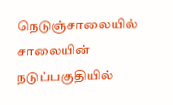நெடுஞ்சாலையில் சாலையின் நடுப்பகுதியில்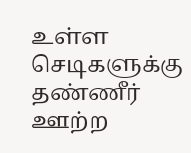உள்ள செடிகளுக்கு தண்ணீர் ஊற்ற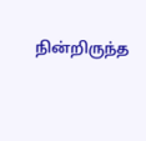நின்றிருந்த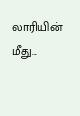லாரியின் மீது...